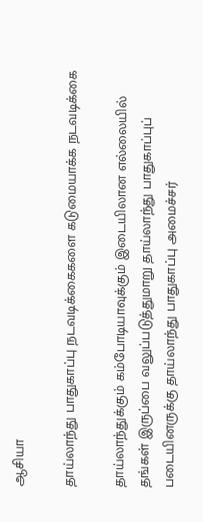ஆசியா

தாய்லாந்து பாதுகாப்பு நடவடிக்கைகளை கடுமையாக்க நடவடிக்கை

தாய்லாந்துக்கும் கம்போடியாவுக்கும் இடையிலான எல்லையில் தங்கள் இருப்பை வலுப்படுத்துமாறு தாய்லாந்து பாதுகாப்புப் படையினருக்கு தாய்லாந்து பாதுகாப்பு அமைச்சர்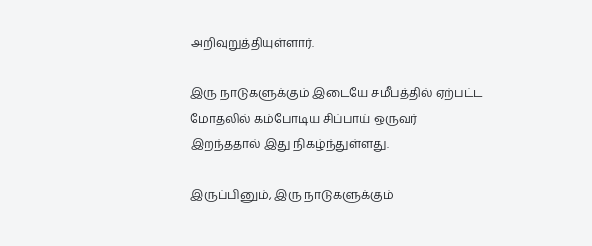அறிவுறுத்தியுள்ளார்.

இரு நாடுகளுக்கும் இடையே சமீபத்தில் ஏற்பட்ட மோதலில் கம்போடிய சிப்பாய் ஒருவர் இறந்ததால் இது நிகழ்ந்துள்ளது.

இருப்பினும், இரு நாடுகளுக்கும்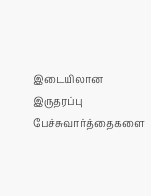இடையிலான இருதரப்பு பேச்சுவார்த்தைகளை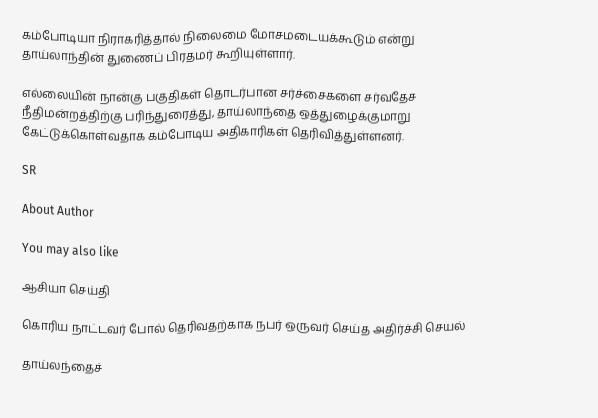கம்போடியா நிராகரித்தால் நிலைமை மோசமடையக்கூடும் என்று தாய்லாந்தின் துணைப் பிரதமர் கூறியுள்ளார்.

எல்லையின் நான்கு பகுதிகள் தொடர்பான சர்ச்சைகளை சர்வதேச நீதிமன்றத்திற்கு பரிந்துரைத்து, தாய்லாந்தை ஒத்துழைக்குமாறு கேட்டுக்கொள்வதாக கம்போடிய அதிகாரிகள் தெரிவித்துள்ளனர்.

SR

About Author

You may also like

ஆசியா செய்தி

கொரிய நாட்டவர் போல் தெரிவதற்காக நபர் ஒருவர் செய்த அதிர்ச்சி செயல்

தாய்லந்தைச்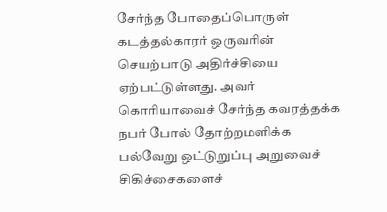சேர்ந்த போதைப்பொருள் கடத்தல்காரர் ஒருவரின் செயற்பாடு அதிர்ச்சியை ஏற்பட்டுள்ளது. அவர் கொரியாவைச் சேர்ந்த கவரத்தக்க நபர் போல் தோற்றமளிக்க பல்வேறு ஒட்டுறுப்பு அறுவைச் சிகிச்சைகளைச்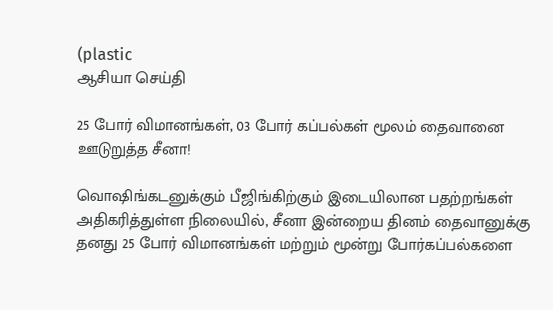(plastic
ஆசியா செய்தி

25 போர் விமானங்கள், 03 போர் கப்பல்கள் மூலம் தைவானை ஊடுறுத்த சீனா!

வொஷிங்கடனுக்கும் பீஜிங்கிற்கும் இடையிலான பதற்றங்கள் அதிகரித்துள்ள நிலையில், சீனா இன்றைய தினம் தைவானுக்கு தனது 25 போர் விமானங்கள் மற்றும் மூன்று போர்கப்பல்களை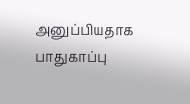அனுப்பியதாக பாதுகாப்பு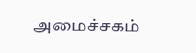அமைச்சகம்